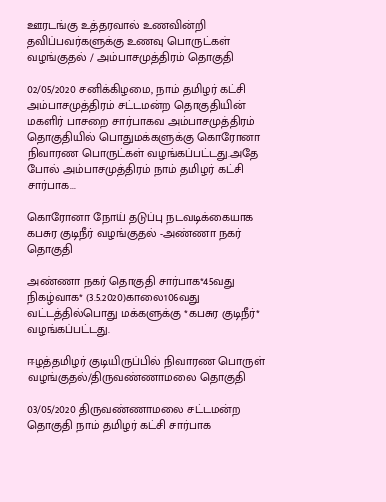ஊரடங்கு உத்தரவால் உணவின்றி தவிப்பவர்களுக்கு உணவு பொருட்கள் வழங்குதல் / அம்பாசமுத்திரம் தொகுதி

02/05/2020 சனிக்கிழமை, நாம் தமிழர் கட்சி அம்பாசமுத்திரம் சட்டமன்ற தொகுதியின் மகளிர் பாசறை சார்பாகவ அம்பாசமுத்திரம் தொகுதியில் பொதுமக்களுக்கு கொரோனா நிவாரண பொருட்கள் வழங்கப்பட்டது.அதே போல் அம்பாசமுத்திரம் நாம் தமிழர் கட்சி சார்பாக...

கொரோனா நோய் தடுப்பு நடவடிக்கையாக கபசுர குடிநீர் வழங்குதல் -அண்ணா நகர் தொகுதி

அண்ணா நகர் தொகுதி சார்பாக*45வது நிகழ்வாக* (3.5.2020)காலை106வது வட்டத்தில்பொது மக்களுக்கு *கபசுர குடிநீர்* வழங்கப்பட்டது.

ஈழத்தமிழர் குடியிருப்பில் நிவாரண பொருள் வழங்குதல்/திருவண்ணாமலை தொகுதி

03/05/2020 திருவண்ணாமலை சட்டமன்ற தொகுதி நாம் தமிழர் கட்சி சார்பாக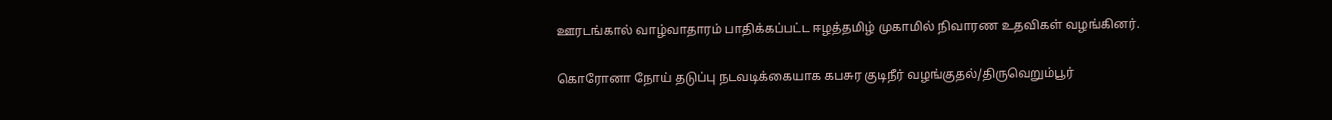ஊரடங்கால் வாழ்வாதாரம் பாதிக்கப்பட்ட ஈழத்தமிழ் முகாமில் நிவாரண உதவிகள் வழங்கினர்.

கொரோனா நோய் தடுப்பு நடவடிக்கையாக கபசுர குடிநீர் வழங்குதல்/திருவெறும்பூர்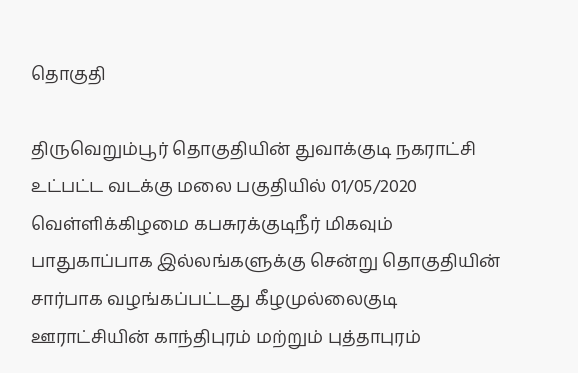தொகுதி

திருவெறும்பூர் தொகுதியின் துவாக்குடி நகராட்சி உட்பட்ட வடக்கு மலை பகுதியில் 01/05/2020 வெள்ளிக்கிழமை கபசுரக்குடிநீர் மிகவும் பாதுகாப்பாக இல்லங்களுக்கு சென்று தொகுதியின் சார்பாக வழங்கப்பட்டது கீழமுல்லைகுடி ஊராட்சியின் காந்திபுரம் மற்றும் புத்தாபுரம்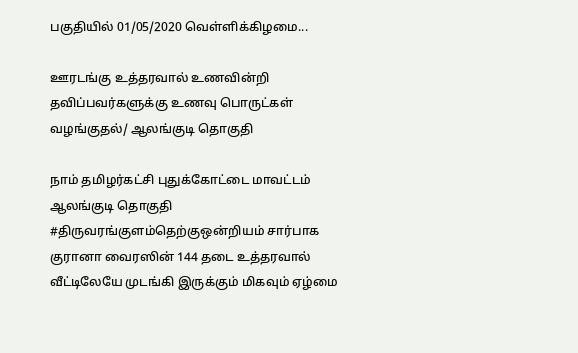பகுதியில் 01/05/2020 வெள்ளிக்கிழமை...

ஊரடங்கு உத்தரவால் உணவின்றி தவிப்பவர்களுக்கு உணவு பொருட்கள் வழங்குதல்/ ஆலங்குடி தொகுதி

நாம் தமிழர்கட்சி புதுக்கோட்டை மாவட்டம் ஆலங்குடி தொகுதி #திருவரங்குளம்தெற்குஒன்றியம் சார்பாக குரானா வைரஸின் 144 தடை உத்தரவால் வீட்டிலேயே முடங்கி இருக்கும் மிகவும் ஏழ்மை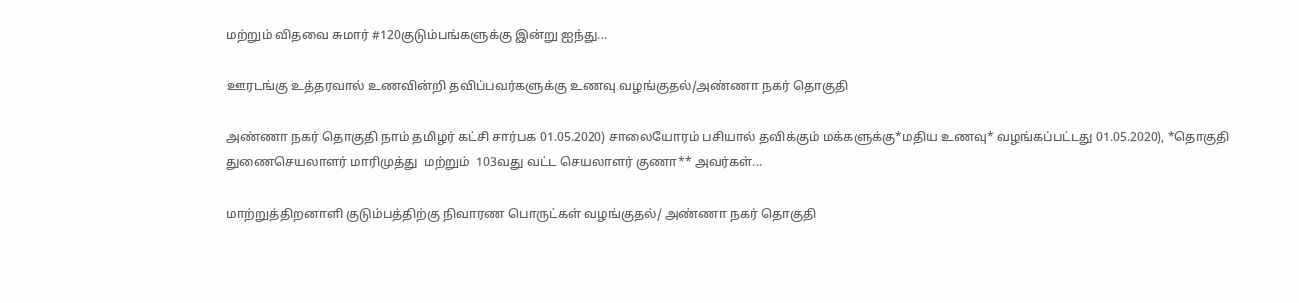மற்றும் விதவை சுமார் #120குடும்பங்களுக்கு இன்று ஐந்து...

ஊரடங்கு உத்தரவால் உணவின்றி தவிப்பவர்களுக்கு உணவு வழங்குதல்/அண்ணா நகர் தொகுதி

அண்ணா நகர் தொகுதி நாம் தமிழர் கட்சி சார்பக 01.05.2020) சாலையோரம் பசியால் தவிக்கும் மக்களுக்கு*மதிய உணவு* வழங்கப்பட்டது 01.05.2020), *தொகுதி துணைசெயலாளர் மாரிமுத்து  மற்றும்  103வது வட்ட செயலாளர் குணா** அவர்கள்...

மாற்றுத்திறனாளி குடும்பத்திற்கு நிவாரண பொருட்கள் வழங்குதல்/ அண்ணா நகர் தொகுதி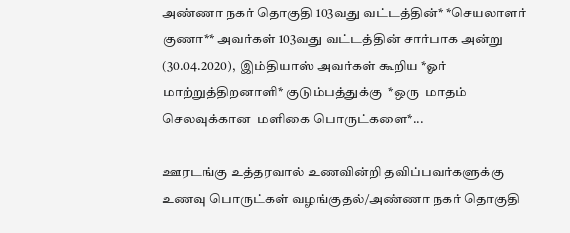அண்ணா நகர் தொகுதி 103வது வட்டத்தின்* *செயலாளர் குணா** அவர்கள் 103வது வட்டத்தின் சார்பாக அன்று (30.04.2020),  இம்தியாஸ் அவர்கள் கூறிய *ஓர்  மாற்றுத்திறனாளி* குடும்பத்துக்கு  *ஒரு  மாதம் செலவுக்கான  மளிகை பொருட்களை*...

ஊரடங்கு உத்தரவால் உணவின்றி தவிப்பவர்களுக்கு உணவு பொருட்கள் வழங்குதல்/அண்ணா நகர் தொகுதி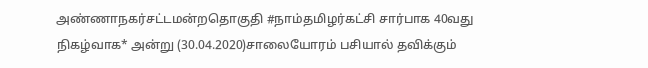அண்ணாநகர்சட்டமன்றதொகுதி #நாம்தமிழர்கட்சி சார்பாக 40வது நிகழ்வாக* அன்று (30.04.2020)சாலையோரம் பசியால் தவிக்கும்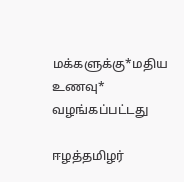மக்களுக்கு*மதிய உணவு* வழங்கப்பட்டது

ஈழத்தமிழர்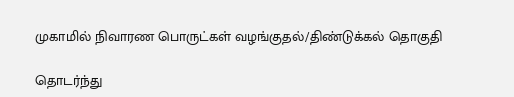முகாமில் நிவாரண பொருட்கள் வழங்குதல்/திண்டுக்கல் தொகுதி

தொடர்ந்து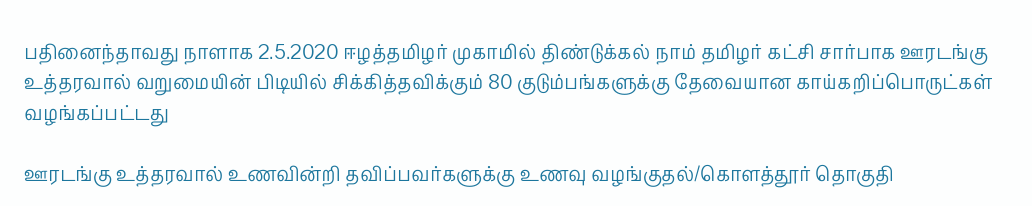பதினைந்தாவது நாளாக 2.5.2020 ஈழத்தமிழர் முகாமில் திண்டுக்கல் நாம் தமிழர் கட்சி சார்பாக ஊரடங்கு உத்தரவால் வறுமையின் பிடியில் சிக்கித்தவிக்கும் 80 குடும்பங்களுக்கு தேவையான காய்கறிப்பொருட்கள் வழங்கப்பட்டது

ஊரடங்கு உத்தரவால் உணவின்றி தவிப்பவர்களுக்கு உணவு வழங்குதல்/கொளத்தூர் தொகுதி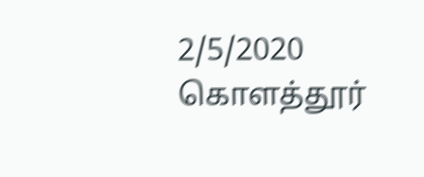2/5/2020  கொளத்தூர்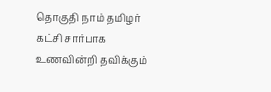தொகுதி நாம் தமிழர் கட்சி சார்பாக உணவின்றி தவிக்கும்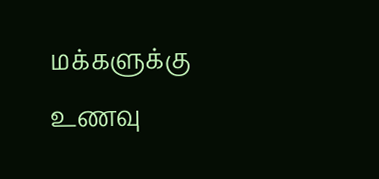மக்களுக்கு உணவு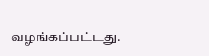வழங்கப்பட்டது.